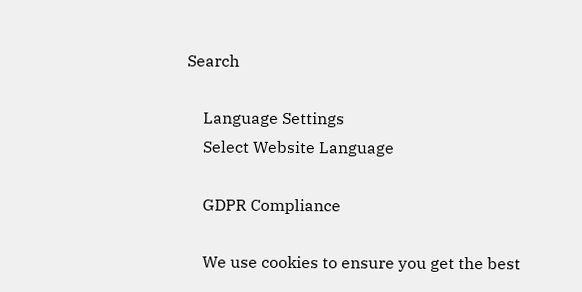Search

    Language Settings
    Select Website Language

    GDPR Compliance

    We use cookies to ensure you get the best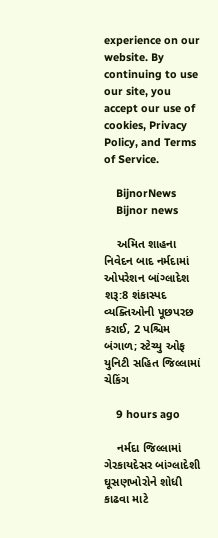experience on our website. By continuing to use our site, you accept our use of cookies, Privacy Policy, and Terms of Service.

    BijnorNews
    Bijnor news

    અમિત શાહના નિવેદન બાદ નર્મદામાં ઓપરેશન બાંગ્લાદેશ શરૂ:8 શંકાસ્પદ વ્યક્તિઓની પૂછપરછ કરાઈ, 2 પશ્ચિમ બંગાળ; સ્ટેચ્યુ ઓફ યુનિટી સહિત જિલ્લામાં ચેકિંગ

    9 hours ago

    નર્મદા જિલ્લામાં ગેરકાયદેસર બાંગ્લાદેશી ઘૂસણખોરોને શોધી કાઢવા માટે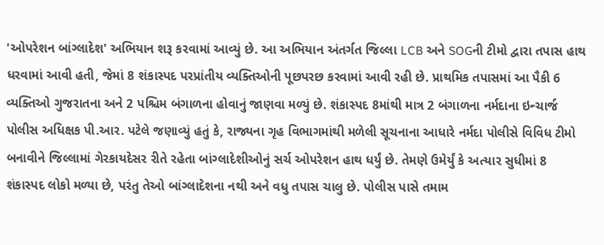'ઓપરેશન બાંગ્લાદેશ' અભિયાન શરૂ કરવામાં આવ્યું છે. આ અભિયાન અંતર્ગત જિલ્લા LCB અને SOGની ટીમો દ્વારા તપાસ હાથ ધરવામાં આવી હતી, જેમાં 8 શંકાસ્પદ પરપ્રાંતીય વ્યક્તિઓની પૂછપરછ કરવામાં આવી રહી છે. પ્રાથમિક તપાસમાં આ પૈકી 6 વ્યક્તિઓ ગુજરાતના અને 2 પશ્ચિમ બંગાળના હોવાનું જાણવા મળ્યું છે. શંકાસ્પદ 8માંથી માત્ર 2 બંગાળના નર્મદાના ઇન્ચાર્જ પોલીસ અધિક્ષક પી.આર. પટેલે જણાવ્યું હતું કે, રાજ્યના ગૃહ વિભાગમાંથી મળેલી સૂચનાના આધારે નર્મદા પોલીસે વિવિધ ટીમો બનાવીને જિલ્લામાં ગેરકાયદેસર રીતે રહેતા બાંગ્લાદેશીઓનું સર્ચ ઓપરેશન હાથ ધર્યું છે. તેમણે ઉમેર્યું કે અત્યાર સુધીમાં 8 શંકાસ્પદ લોકો મળ્યા છે, પરંતુ તેઓ બાંગ્લાદેશના નથી અને વધુ તપાસ ચાલુ છે. પોલીસ પાસે તમામ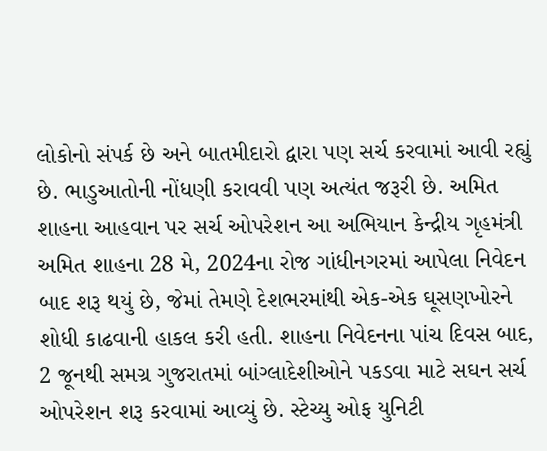લોકોનો સંપર્ક છે અને બાતમીદારો દ્વારા પણ સર્ચ કરવામાં આવી રહ્યું છે. ભાડુઆતોની નોંધણી કરાવવી પણ અત્યંત જરૂરી છે. અમિત શાહના આહવાન પર સર્ચ ઓપરેશન આ અભિયાન કેન્દ્રીય ગૃહમંત્રી અમિત શાહના 28 મે, 2024ના રોજ ગાંધીનગરમાં આપેલા નિવેદન બાદ શરૂ થયું છે, જેમાં તેમણે દેશભરમાંથી એક-એક ઘૂસણખોરને શોધી કાઢવાની હાકલ કરી હતી. શાહના નિવેદનના પાંચ દિવસ બાદ, 2 જૂનથી સમગ્ર ગુજરાતમાં બાંગ્લાદેશીઓને પકડવા માટે સઘન સર્ચ ઓપરેશન શરૂ કરવામાં આવ્યું છે. સ્ટેચ્યુ ઓફ યુનિટી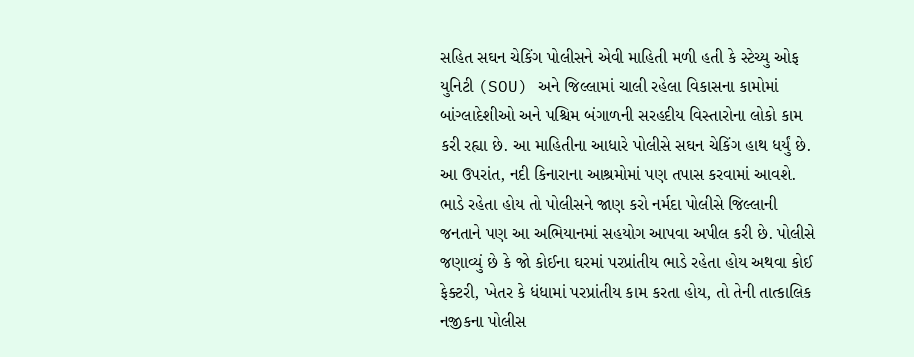સહિત સઘન ચેકિંગ પોલીસને એવી માહિતી મળી હતી કે સ્ટેચ્યુ ઓફ યુનિટી (SOU) અને જિલ્લામાં ચાલી રહેલા વિકાસના કામોમાં બાંગ્લાદેશીઓ અને પશ્ચિમ બંગાળની સરહદીય વિસ્તારોના લોકો કામ કરી રહ્યા છે. આ માહિતીના આધારે પોલીસે સઘન ચેકિંગ હાથ ધર્યું છે. આ ઉપરાંત, નદી કિનારાના આશ્રમોમાં પણ તપાસ કરવામાં આવશે. ભાડે રહેતા હોય તો પોલીસને જાણ કરો નર્મદા પોલીસે જિલ્લાની જનતાને પણ આ અભિયાનમાં સહયોગ આપવા અપીલ કરી છે. પોલીસે જણાવ્યું છે કે જો કોઈના ઘરમાં પરપ્રાંતીય ભાડે રહેતા હોય અથવા કોઈ ફેક્ટરી, ખેતર કે ધંધામાં પરપ્રાંતીય કામ કરતા હોય, તો તેની તાત્કાલિક નજીકના પોલીસ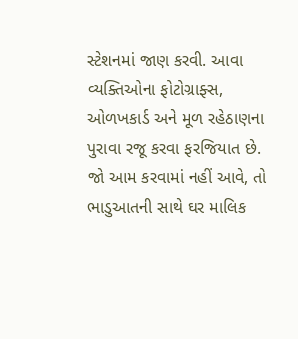સ્ટેશનમાં જાણ કરવી. આવા વ્યક્તિઓના ફોટોગ્રાફ્સ, ઓળખકાર્ડ અને મૂળ રહેઠાણના પુરાવા રજૂ કરવા ફરજિયાત છે. જો આમ કરવામાં નહીં આવે, તો ભાડુઆતની સાથે ઘર માલિક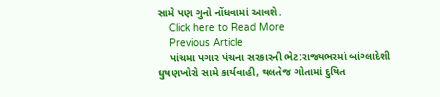સામે પણ ગુનો નોંધવામાં આવશે.
    Click here to Read More
    Previous Article
    પાંચમા પગાર પંચના સરકારની ભેટ:રાજ્યભરમાં બાંગ્લાદેશી ઘુષણખોરો સામે કાર્યવાહી, થલતેજ ગોતામાં દુષિત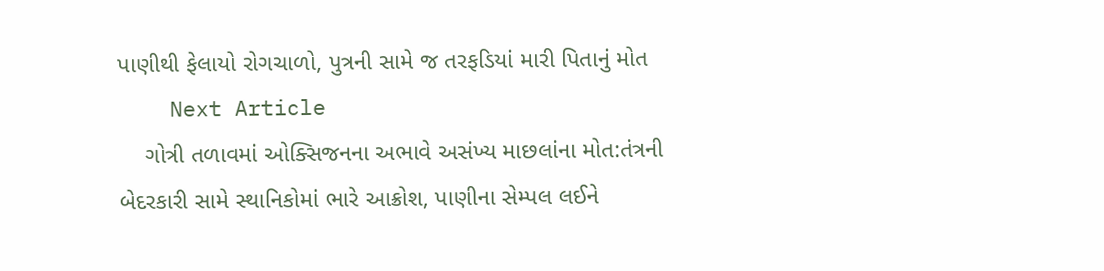પાણીથી ફેલાયો રોગચાળો, પુત્રની સામે જ તરફડિયાં મારી પિતાનું મોત
    Next Article
    ગોત્રી તળાવમાં ઓક્સિજનના અભાવે અસંખ્ય માછલાંના મોત:તંત્રની બેદરકારી સામે સ્થાનિકોમાં ભારે આક્રોશ, પાણીના સેમ્પલ લઈને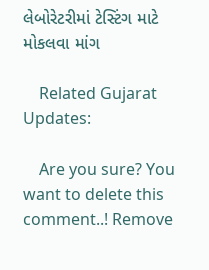લેબોરેટરીમાં ટેસ્ટિંગ માટે મોકલવા માંગ

    Related Gujarat Updates:

    Are you sure? You want to delete this comment..! Remove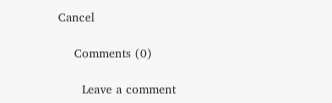Cancel

    Comments (0)

      Leave a comment